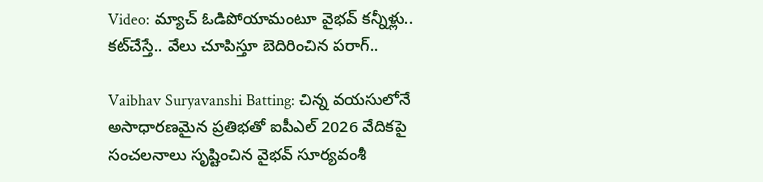Video: మ్యాచ్ ఓడిపోయామంటూ వైభవ్ కన్నీళ్లు.. కట్‌చేస్తే.. వేలు చూపిస్తూ బెదిరించిన పరాగ్..

Vaibhav Suryavanshi Batting: చిన్న వయసులోనే అసాధారణమైన ప్రతిభతో ఐపీఎల్ 2026 వేదికపై సంచలనాలు సృష్టించిన వైభవ్ సూర్యవంశీ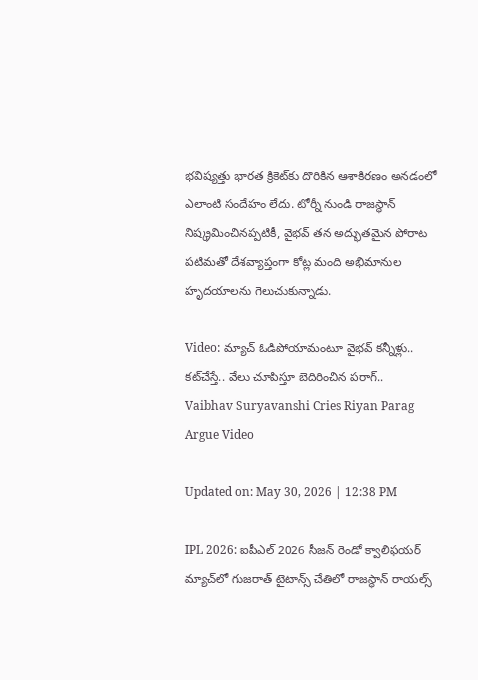భవిష్యత్తు భారత క్రికెట్‌కు దొరికిన ఆశాకిరణం అనడంలో ఎలాంటి సందేహం లేదు. టోర్నీ నుండి రాజస్థాన్ నిష్క్రమించినప్పటికీ, వైభవ్ తన అద్భుతమైన పోరాట పటిమతో దేశవ్యాప్తంగా కోట్ల మంది అభిమానుల హృదయాలను గెలుచుకున్నాడు.

Video: మ్యాచ్ ఓడిపోయామంటూ వైభవ్ కన్నీళ్లు.. కట్‌చేస్తే.. వేలు చూపిస్తూ బెదిరించిన పరాగ్..
Vaibhav Suryavanshi Cries Riyan Parag Argue Video

Updated on: May 30, 2026 | 12:38 PM

IPL 2026: ఐపీఎల్ 2026 సీజన్ రెండో క్వాలిఫయర్ మ్యాచ్‌లో గుజరాత్ టైటాన్స్ చేతిలో రాజస్థాన్ రాయల్స్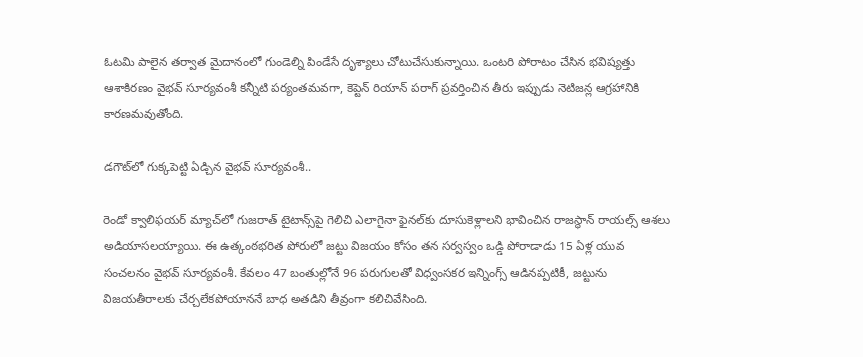ఓటమి పాలైన తర్వాత మైదానంలో గుండెల్ని పిండేసే దృశ్యాలు చోటుచేసుకున్నాయి. ఒంటరి పోరాటం చేసిన భవిష్యత్తు ఆశాకిరణం వైభవ్ సూర్యవంశీ కన్నీటి పర్యంతమవగా, కెప్టెన్ రియాన్ పరాగ్ ప్రవర్తించిన తీరు ఇప్పుడు నెటిజన్ల ఆగ్రహానికి కారణమవుతోంది.

డగౌట్‌లో గుక్కపెట్టి ఏడ్చిన వైభవ్ సూర్యవంశీ..

రెండో క్వాలిఫయర్ మ్యాచ్‌లో గుజరాత్ టైటాన్స్‌పై గెలిచి ఎలాగైనా ఫైనల్‌కు దూసుకెళ్లాలని భావించిన రాజస్థాన్ రాయల్స్ ఆశలు అడియాసలయ్యాయి. ఈ ఉత్కంఠభరిత పోరులో జట్టు విజయం కోసం తన సర్వస్వం ఒడ్డి పోరాడాడు 15 ఏళ్ల యువ సంచలనం వైభవ్ సూర్యవంశీ. కేవలం 47 బంతుల్లోనే 96 పరుగులతో విధ్వంసకర ఇన్నింగ్స్ ఆడినప్పటికీ, జట్టును విజయతీరాలకు చేర్చలేకపోయాననే బాధ అతడిని తీవ్రంగా కలిచివేసింది.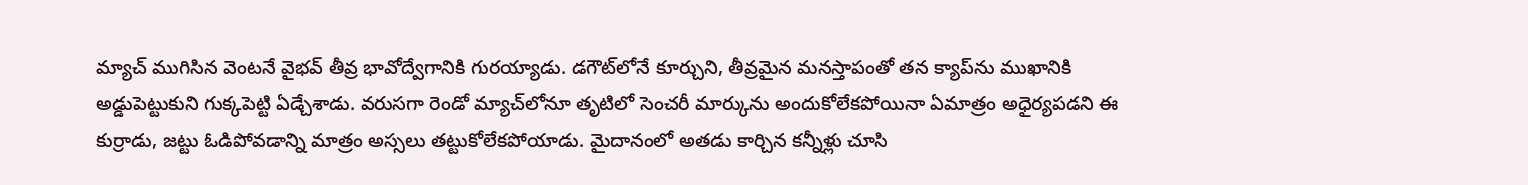మ్యాచ్ ముగిసిన వెంటనే వైభవ్ తీవ్ర భావోద్వేగానికి గురయ్యాడు. డగౌట్‌లోనే కూర్చుని, తీవ్రమైన మనస్తాపంతో తన క్యాప్‌ను ముఖానికి అడ్డుపెట్టుకుని గుక్కపెట్టి ఏడ్చేశాడు. వరుసగా రెండో మ్యాచ్‌లోనూ తృటిలో సెంచరీ మార్కును అందుకోలేకపోయినా ఏమాత్రం అధైర్యపడని ఈ కుర్రాడు, జట్టు ఓడిపోవడాన్ని మాత్రం అస్సలు తట్టుకోలేకపోయాడు. మైదానంలో అతడు కార్చిన కన్నీళ్లు చూసి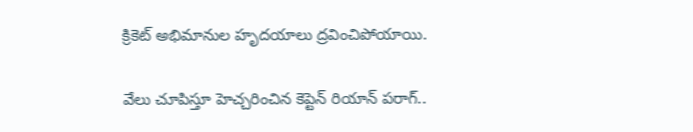క్రికెట్ అభిమానుల హృదయాలు ద్రవించిపోయాయి.

వేలు చూపిస్తూ హెచ్చరించిన కెప్టెన్ రియాన్ పరాగ్..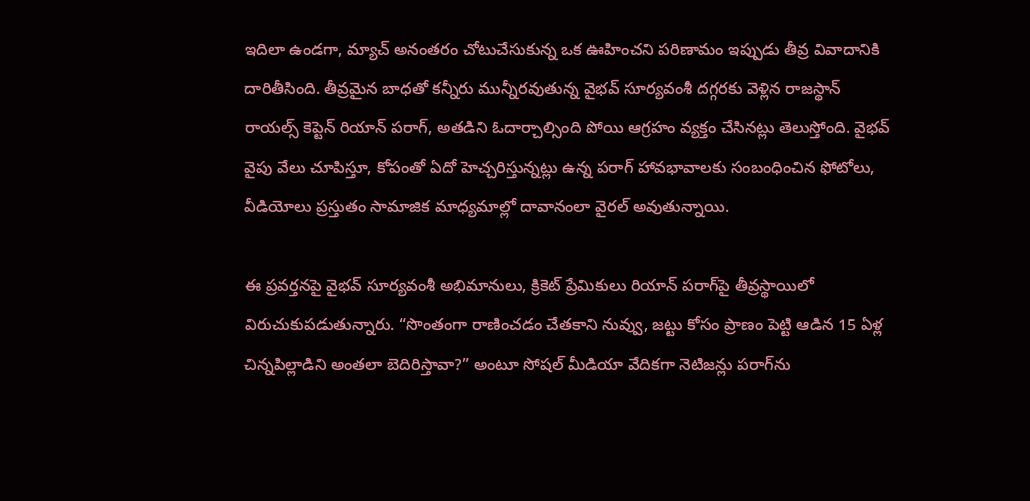ఇదిలా ఉండగా, మ్యాచ్ అనంతరం చోటుచేసుకున్న ఒక ఊహించని పరిణామం ఇప్పుడు తీవ్ర వివాదానికి దారితీసింది. తీవ్రమైన బాధతో కన్నీరు మున్నీరవుతున్న వైభవ్ సూర్యవంశీ దగ్గరకు వెళ్లిన రాజస్థాన్ రాయల్స్ కెప్టెన్ రియాన్ పరాగ్, అతడిని ఓదార్చాల్సింది పోయి ఆగ్రహం వ్యక్తం చేసినట్లు తెలుస్తోంది. వైభవ్ వైపు వేలు చూపిస్తూ, కోపంతో ఏదో హెచ్చరిస్తున్నట్లు ఉన్న పరాగ్ హావభావాలకు సంబంధించిన ఫోటోలు, వీడియోలు ప్రస్తుతం సామాజిక మాధ్యమాల్లో దావానంలా వైరల్ అవుతున్నాయి.

ఈ ప్రవర్తనపై వైభవ్ సూర్యవంశీ అభిమానులు, క్రికెట్ ప్రేమికులు రియాన్ పరాగ్‌పై తీవ్రస్థాయిలో విరుచుకుపడుతున్నారు. “సొంతంగా రాణించడం చేతకాని నువ్వు, జట్టు కోసం ప్రాణం పెట్టి ఆడిన 15 ఏళ్ల చిన్నపిల్లాడిని అంతలా బెదిరిస్తావా?” అంటూ సోషల్ మీడియా వేదికగా నెటిజన్లు పరాగ్‌ను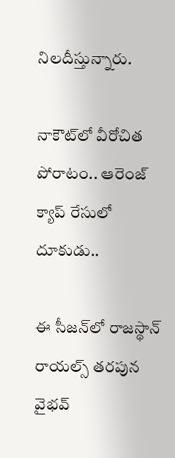నిలదీస్తున్నారు.

నాకౌట్‌లో వీరోచిత పోరాటం.. ఆరెంజ్ క్యాప్ రేసులో దూకుడు..

ఈ సీజన్‌లో రాజస్థాన్ రాయల్స్ తరపున వైభవ్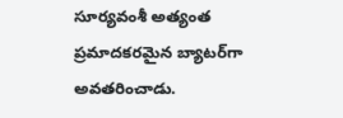సూర్యవంశీ అత్యంత ప్రమాదకరమైన బ్యాటర్‌గా అవతరించాడు.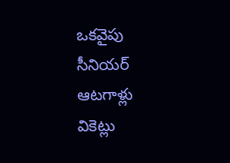ఒకవైపు సీనియర్ ఆటగాళ్లు వికెట్లు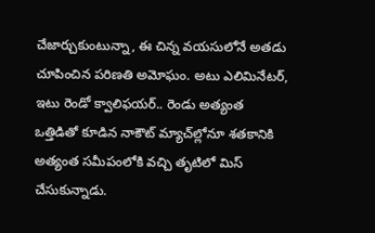చేజార్చుకుంటున్నా, ఈ చిన్న వయసులోనే అతడు చూపించిన పరిణతి అమోఘం. అటు ఎలిమినేటర్, ఇటు రెండో క్వాలిఫయర్.. రెండు అత్యంత ఒత్తిడితో కూడిన నాకౌట్ మ్యాచ్‌ల్లోనూ శతకానికి అత్యంత సమీపంలోకి వచ్చి తృటిలో మిస్ చేసుకున్నాడు.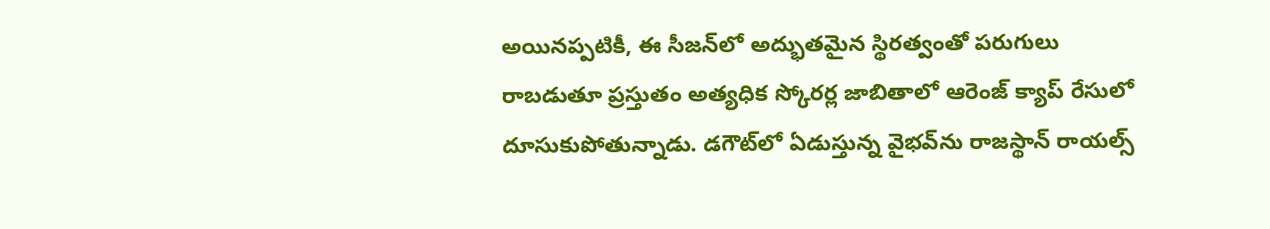అయినప్పటికీ, ఈ సీజన్‌లో అద్భుతమైన స్థిరత్వంతో పరుగులు రాబడుతూ ప్రస్తుతం అత్యధిక స్కోరర్ల జాబితాలో ఆరెంజ్ క్యాప్ రేసులో దూసుకుపోతున్నాడు. డగౌట్‌లో ఏడుస్తున్న వైభవ్‌ను రాజస్థాన్ రాయల్స్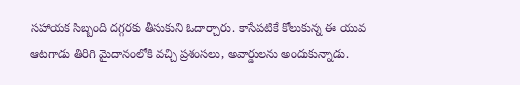సహాయక సిబ్బంది దగ్గరకు తీసుకుని ఓదార్చారు. కాసేపటికే కోలుకున్న ఈ యువ ఆటగాడు తిరిగి మైదానంలోకి వచ్చి ప్రశంసలు, అవార్డులను అందుకున్నాడు.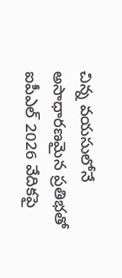చిన్న వయసులోనే అసాధారణమైన ప్రతిభతో ఐపీఎల్ 2026 వేదికపై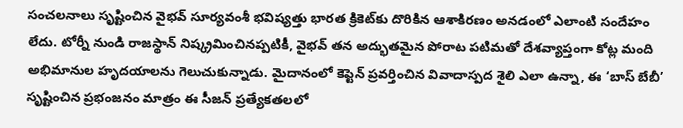సంచలనాలు సృష్టించిన వైభవ్ సూర్యవంశీ భవిష్యత్తు భారత క్రికెట్‌కు దొరికిన ఆశాకిరణం అనడంలో ఎలాంటి సందేహం లేదు. టోర్నీ నుండి రాజస్థాన్ నిష్క్రమించినప్పటికీ, వైభవ్ తన అద్భుతమైన పోరాట పటిమతో దేశవ్యాప్తంగా కోట్ల మంది అభిమానుల హృదయాలను గెలుచుకున్నాడు. మైదానంలో కెప్టెన్ ప్రవర్తించిన వివాదాస్పద శైలి ఎలా ఉన్నా, ఈ ‘బాస్ బేబీ’ సృష్టించిన ప్రభంజనం మాత్రం ఈ సీజన్ ప్రత్యేకతలలో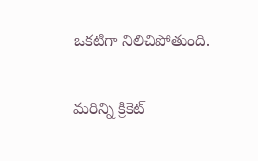ఒకటిగా నిలిచిపోతుంది.

మరిన్ని క్రికెట్‌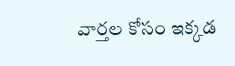వార్తల కోసం ఇక్కడ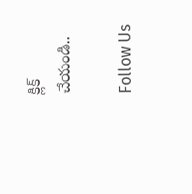క్లిక్‌ చేయండి..

Follow Us